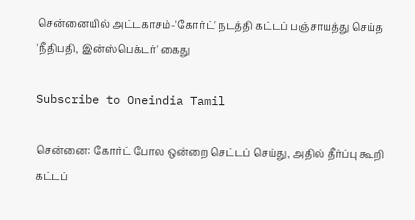சென்னையில் அட்டகாசம்-'கோர்ட்' நடத்தி கட்டப் பஞ்சாயத்து செய்த 'நீதிபதி, இன்ஸ்பெக்டர்' கைது

Subscribe to Oneindia Tamil

சென்னை: கோர்ட் போல ஒன்றை செட்டப் செய்து, அதில் தீர்ப்பு கூறி கட்டப்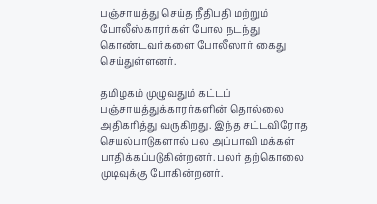பஞ்சாயத்து செய்த நீதிபதி மற்றும் போலீஸ்காரர்கள் போல நடந்து கொண்டவர்களை போலீஸார் கைது செய்துள்ளனர்.

தமிழகம் முழுவதும் கட்டப் பஞ்சாயத்துக்காரர்களின் தொல்லை அதிகரித்து வருகிறது. இந்த சட்டவிரோத செயல்பாடுகளால் பல அப்பாவி மக்கள் பாதிக்கப்படுகின்றனர். பலர் தற்கொலை முடிவுக்கு போகின்றனர்.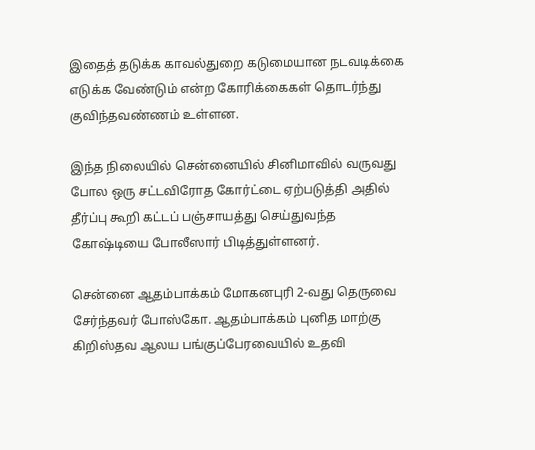இதைத் தடுக்க காவல்துறை கடுமையான நடவடிக்கை எடுக்க வேண்டும் என்ற கோரிக்கைகள் தொடர்ந்து குவிந்தவண்ணம் உள்ளன.

இந்த நிலையில் சென்னையில் சினிமாவில் வருவது போல ஒரு சட்டவிரோத கோர்ட்டை ஏற்படுத்தி அதில் தீர்ப்பு கூறி கட்டப் பஞ்சாயத்து செய்துவந்த கோஷ்டியை போலீஸார் பிடித்துள்ளனர்.

சென்னை ஆதம்பாக்கம் மோகனபுரி 2-வது தெருவை சேர்ந்தவர் போஸ்கோ. ஆதம்பாக்கம் புனித மாற்கு கிறிஸ்தவ ஆலய பங்குப்பேரவையில் உதவி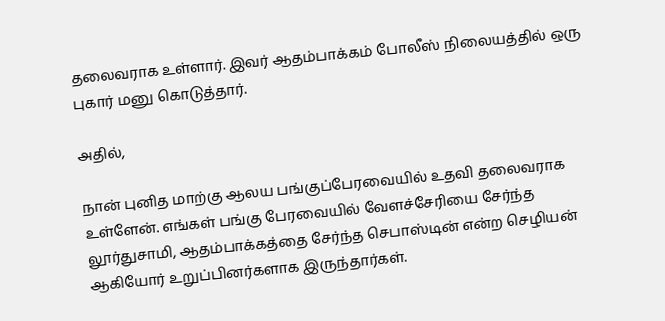தலைவராக உள்ளார். இவர் ஆதம்பாக்கம் போலீஸ் நிலையத்தில் ஒரு புகார் மனு கொடுத்தார்.

அதில்,

நான் புனித மாற்கு ஆலய பங்குப்பேரவையில் உதவி தலைவராக உள்ளேன். எங்கள் பங்கு பேரவையில் வேளச்சேரியை சேர்ந்த லூர்துசாமி, ஆதம்பாக்கத்தை சேர்ந்த செபாஸ்டின் என்ற செழியன் ஆகியோர் உறுப்பினர்களாக இருந்தார்கள்.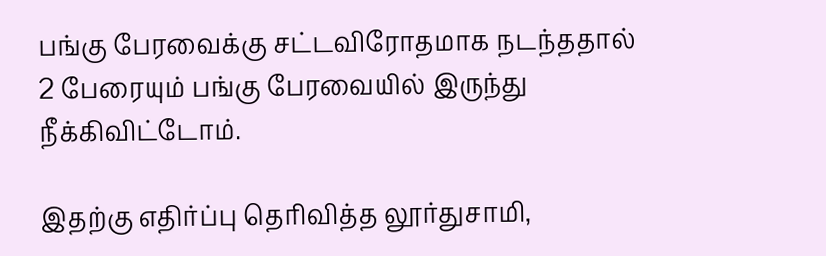பங்கு பேரவைக்கு சட்டவிரோதமாக நடந்ததால் 2 பேரையும் பங்கு பேரவையில் இருந்து நீக்கிவிட்டோம்.

இதற்கு எதிர்ப்பு தெரிவித்த லூர்துசாமி,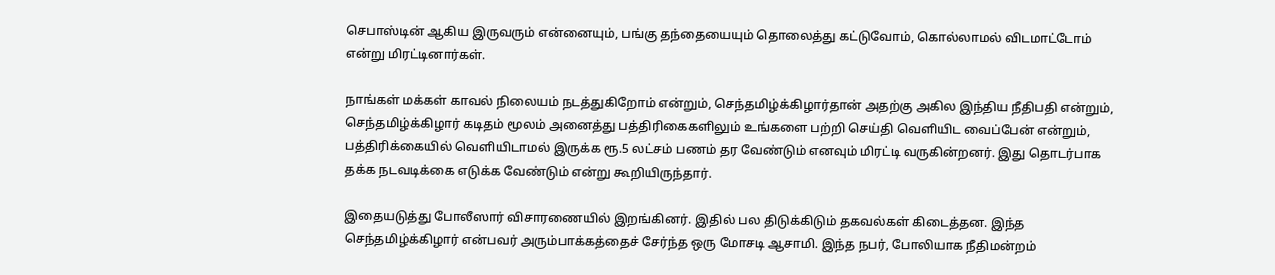செபாஸ்டின் ஆகிய இருவரும் என்னையும், பங்கு தந்தையையும் தொலைத்து கட்டுவோம், கொல்லாமல் விடமாட்டோம் என்று மிரட்டினார்கள்.

நாங்கள் மக்கள் காவல் நிலையம் நடத்துகிறோம் என்றும், செந்தமிழ்க்கிழார்தான் அதற்கு அகில இந்திய நீதிபதி என்றும், செந்தமிழ்க்கிழார் கடிதம் மூலம் அனைத்து பத்திரிகைகளிலும் உங்களை பற்றி செய்தி வெளியிட வைப்பேன் என்றும், பத்திரிக்கையில் வெளியிடாமல் இருக்க ரூ.5 லட்சம் பணம் தர வேண்டும் எனவும் மிரட்டி வருகின்றனர். இது தொடர்பாக தக்க நடவடிக்கை எடுக்க வேண்டும் என்று கூறியிருந்தார்.

இதையடுத்து போலீஸார் விசாரணையில் இறங்கினர். இதில் பல திடுக்கிடும் தகவல்கள் கிடைத்தன. இந்த செந்தமிழ்க்கிழார் என்பவர் அரும்பாக்கத்தைச் சேர்ந்த ஒரு மோசடி ஆசாமி. இந்த நபர், போலியாக நீதிமன்றம்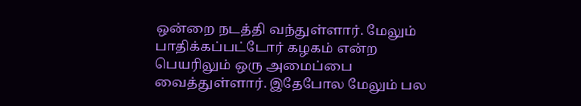ஒன்றை நடத்தி வந்துள்ளார். மேலும் பாதிக்கப்பட்டோர் கழகம் என்ற பெயரிலும் ஒரு அமைப்பை வைத்துள்ளார். இதேபோல மேலும் பல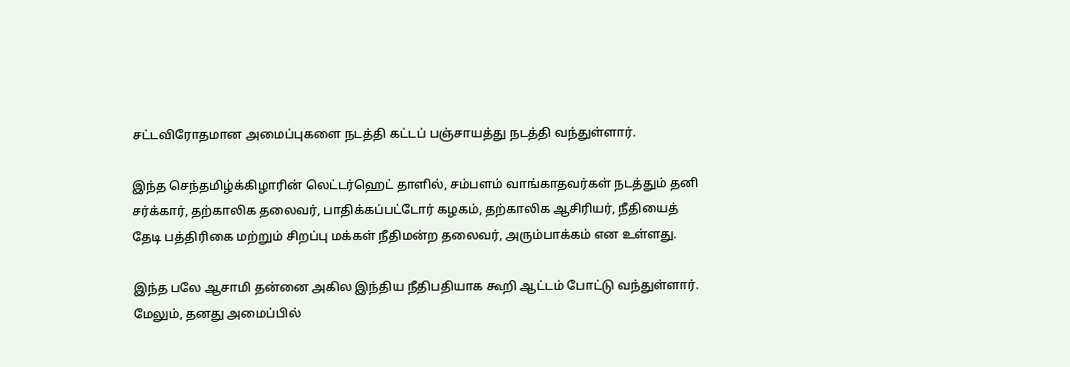சட்டவிரோதமான அமைப்புகளை நடத்தி கட்டப் பஞ்சாயத்து நடத்தி வந்துள்ளார்.

இந்த செந்தமிழ்க்கிழாரின் லெட்டர்ஹெட் தாளில், சம்பளம் வாங்காதவர்கள் நடத்தும் தனி சர்க்கார், தற்காலிக தலைவர், பாதிக்கப்பட்டோர் கழகம், தற்காலிக ஆசிரியர், நீதியைத் தேடி பத்திரிகை மற்றும் சிறப்பு மக்கள் நீதிமன்ற தலைவர், அரும்பாக்கம் என உள்ளது.

இந்த பலே ஆசாமி தன்னை அகில இந்திய நீதிபதியாக கூறி ஆட்டம் போட்டு வந்துள்ளார். மேலும், தனது அமைப்பில்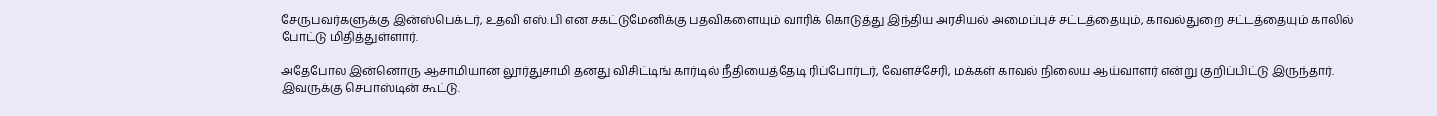சேருபவர்களுக்கு இன்ஸ்பெக்டர், உதவி எஸ்.பி என சகட்டுமேனிக்கு பதவிகளையும் வாரிக் கொடுத்து இந்திய அரசியல் அமைப்புச் சட்டத்தையும், காவல்துறை சட்டத்தையும் காலில் போட்டு மிதித்துள்ளார்.

அதேபோல இன்னொரு ஆசாமியான லூர்துசாமி தனது விசிட்டிங் கார்டில் நீதியைத்தேடி ரிப்போர்டர், வேளச்சேரி, மக்கள் காவல் நிலைய ஆய்வாளர் என்று குறிப்பிட்டு இருந்தார். இவருக்கு செபாஸ்டின் கூட்டு.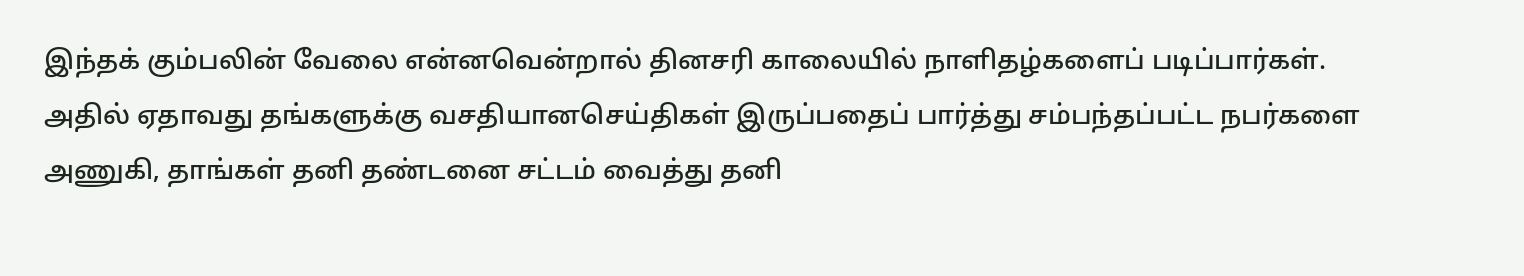இந்தக் கும்பலின் வேலை என்னவென்றால் தினசரி காலையில் நாளிதழ்களைப் படிப்பார்கள். அதில் ஏதாவது தங்களுக்கு வசதியானசெய்திகள் இருப்பதைப் பார்த்து சம்பந்தப்பட்ட நபர்களை அணுகி, தாங்கள் தனி தண்டனை சட்டம் வைத்து தனி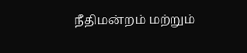நீதிமன்றம் மற்றும்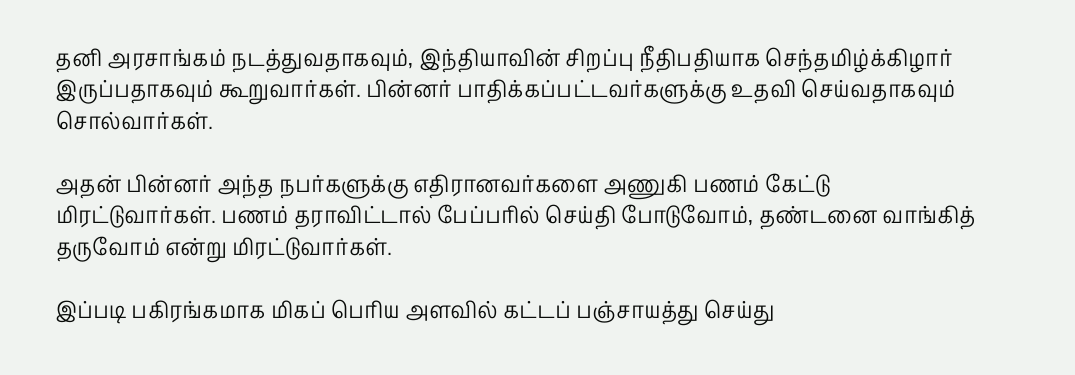தனி அரசாங்கம் நடத்துவதாகவும், இந்தியாவின் சிறப்பு நீதிபதியாக செந்தமிழ்க்கிழார் இருப்பதாகவும் கூறுவார்கள். பின்னர் பாதிக்கப்பட்டவர்களுக்கு உதவி செய்வதாகவும் சொல்வார்கள்.

அதன் பின்னர் அந்த நபர்களுக்கு எதிரானவர்களை அணுகி பணம் கேட்டு மிரட்டுவார்கள். பணம் தராவிட்டால் பேப்பரில் செய்தி போடுவோம், தண்டனை வாங்கித் தருவோம் என்று மிரட்டுவார்கள்.

இப்படி பகிரங்கமாக மிகப் பெரிய அளவில் கட்டப் பஞ்சாயத்து செய்து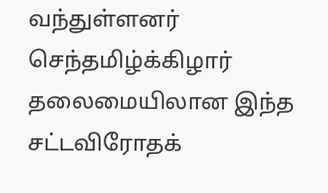வந்துள்ளனர் செந்தமிழ்க்கிழார் தலைமையிலான இந்த சட்டவிரோதக்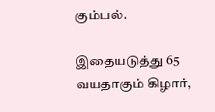கும்பல்.

இதையடுத்து 65 வயதாகும் கிழார்,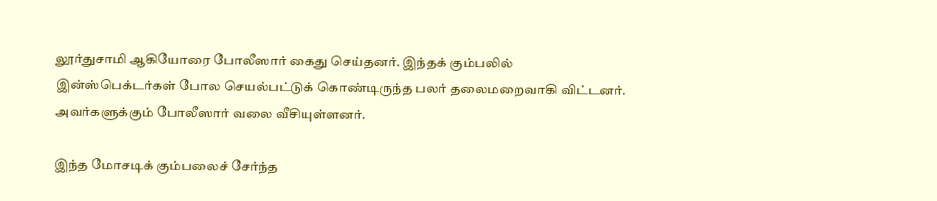லூர்துசாமி ஆகியோரை போலீஸார் கைது செய்தனர். இந்தக் கும்பலில் இன்ஸ்பெக்டர்கள் போல செயல்பட்டுக் கொண்டிருந்த பலர் தலைமறைவாகி விட்டனர். அவர்களுக்கும் போலீஸார் வலை வீசியுள்ளனர்.

இந்த மோசடிக் கும்பலைச் சேர்ந்த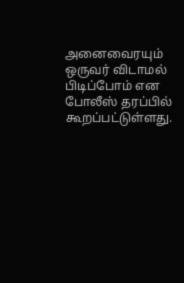அனைவைரயும் ஒருவர் விடாமல் பிடிப்போம் என போலீஸ் தரப்பில் கூறப்பட்டுள்ளது.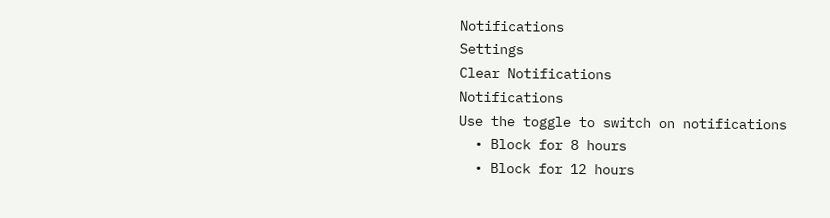Notifications
Settings
Clear Notifications
Notifications
Use the toggle to switch on notifications
  • Block for 8 hours
  • Block for 12 hours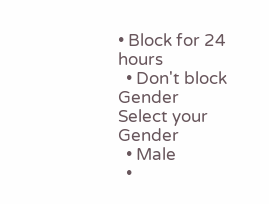• Block for 24 hours
  • Don't block
Gender
Select your Gender
  • Male
  •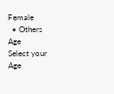Female
  • Others
Age
Select your Age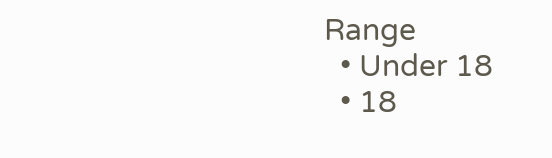Range
  • Under 18
  • 18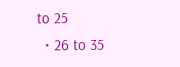to 25
  • 26 to 35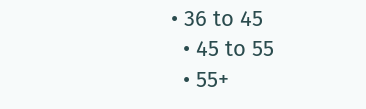• 36 to 45
  • 45 to 55
  • 55+